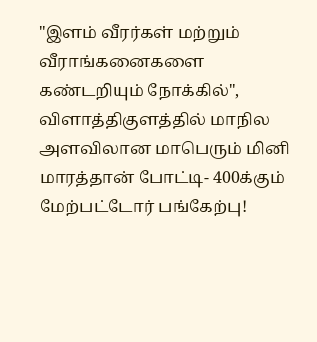"இளம் வீரர்கள் மற்றும் வீராங்கனைகளை கண்டறியும் நோக்கில்", விளாத்திகுளத்தில் மாநில அளவிலான மாபெரும் மினி மாரத்தான் போட்டி- 400க்கும் மேற்பட்டோர் பங்கேற்பு!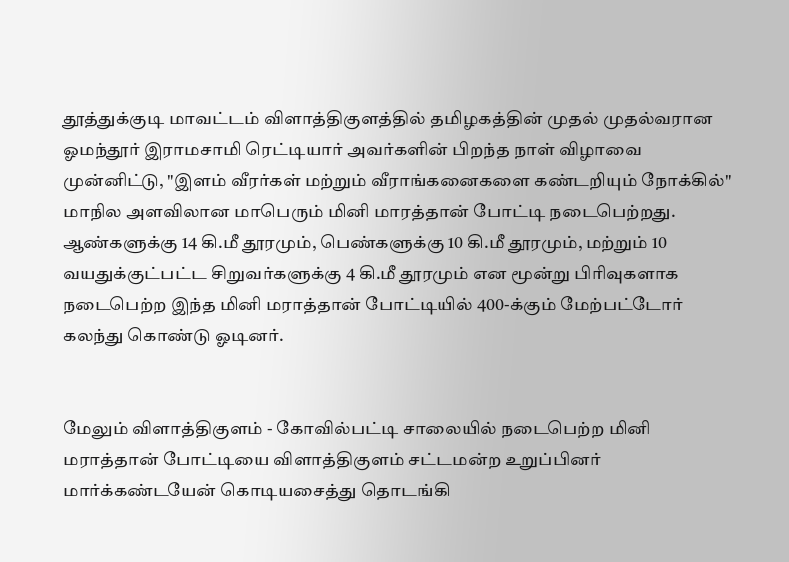தூத்துக்குடி மாவட்டம் விளாத்திகுளத்தில் தமிழகத்தின் முதல் முதல்வரான ஓமந்தூர் இராமசாமி ரெட்டியார் அவர்களின் பிறந்த நாள் விழாவை முன்னிட்டு, "இளம் வீரர்கள் மற்றும் வீராங்கனைகளை கண்டறியும் நோக்கில்" மாநில அளவிலான மாபெரும் மினி மாரத்தான் போட்டி நடைபெற்றது. ஆண்களுக்கு 14 கி.மீ தூரமும், பெண்களுக்கு 10 கி.மீ தூரமும், மற்றும் 10 வயதுக்குட்பட்ட சிறுவர்களுக்கு 4 கி.மீ தூரமும் என மூன்று பிரிவுகளாக நடைபெற்ற இந்த மினி மராத்தான் போட்டியில் 400-க்கும் மேற்பட்டோர் கலந்து கொண்டு ஓடினர்.


மேலும் விளாத்திகுளம் - கோவில்பட்டி சாலையில் நடைபெற்ற மினி மராத்தான் போட்டியை விளாத்திகுளம் சட்டமன்ற உறுப்பினர் மார்க்கண்டயேன் கொடியசைத்து தொடங்கி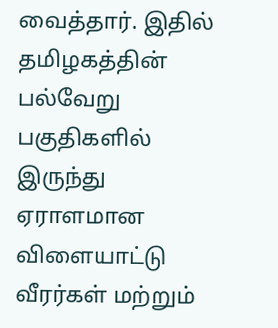வைத்தார். இதில் தமிழகத்தின் பல்வேறு பகுதிகளில் இருந்து ஏராளமான விளையாட்டு வீரர்கள் மற்றும்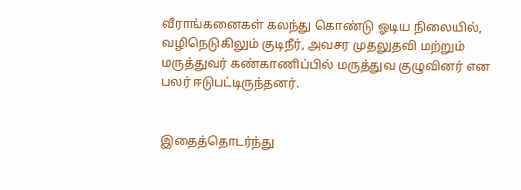வீராங்கனைகள் கலந்து கொண்டு ஓடிய நிலையில், வழிநெடுகிலும் குடிநீர், அவசர முதலுதவி மற்றும் மருத்துவர் கண்காணிப்பில் மருத்துவ குழுவினர் என பலர் ஈடுபட்டிருந்தனர்.


இதைத்தொடர்ந்து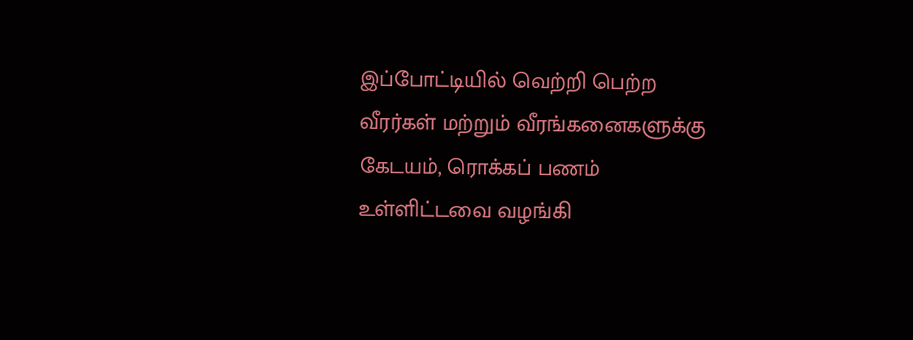இப்போட்டியில் வெற்றி பெற்ற வீரர்கள் மற்றும் வீரங்கனைகளுக்கு கேடயம், ரொக்கப் பணம் உள்ளிட்டவை வழங்கி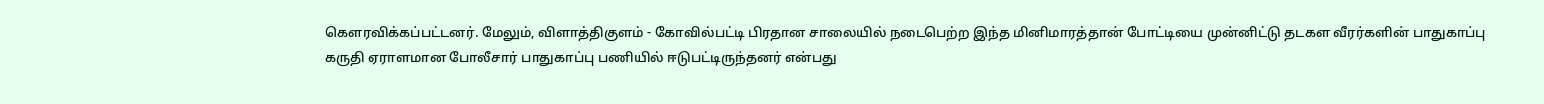கௌரவிக்கப்பட்டனர். மேலும், விளாத்திகுளம் - கோவில்பட்டி பிரதான சாலையில் நடைபெற்ற இந்த மினிமாரத்தான் போட்டியை முன்னிட்டு தடகள வீரர்களின் பாதுகாப்பு கருதி ஏராளமான போலீசார் பாதுகாப்பு பணியில் ஈடுபட்டிருந்தனர் என்பது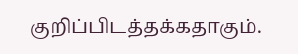குறிப்பிடத்தக்கதாகும்.